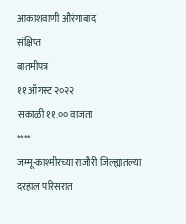आकाशवाणी औरंगाबाद
संक्षिप्त
बातमीपत्र
११ ऑगस्ट २०२२
सकाळी ११.०० वाजता
****
जम्मू-काश्मीरच्या राजौरी जिल्ह्यातल्या दरहाल परिसरात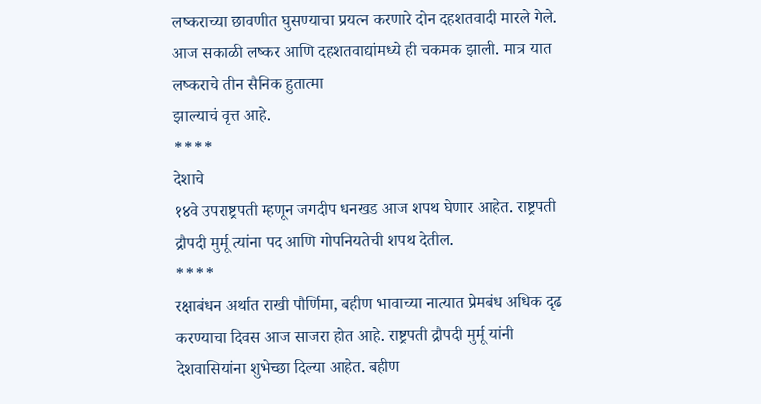लष्कराच्या छावणीत घुसण्याचा प्रयत्न करणारे दोन दहशतवादी मारले गेले.
आज सकाळी लष्कर आणि दहशतवाद्यांमध्ये ही चकमक झाली. मात्र यात लष्कराचे तीन सैनिक हुतात्मा
झाल्याचं वृत्त आहे.
****
देशाचे
१४वे उपराष्ट्रपती म्हणून जगदीप धनखड आज शपथ घेणार आहेत. राष्ट्रपती
द्रौपदी मुर्मू त्यांना पद आणि गोपनियतेची शपथ देतील.
****
रक्षाबंधन अर्थात राखी पौर्णिमा, बहीण भावाच्या नात्यात प्रेमबंध अधिक दृढ करण्याचा दिवस आज साजरा होत आहे. राष्ट्रपती द्रौपदी मुर्मू यांनी देशवासियांना शुभेच्छा दिल्या आहेत. बहीण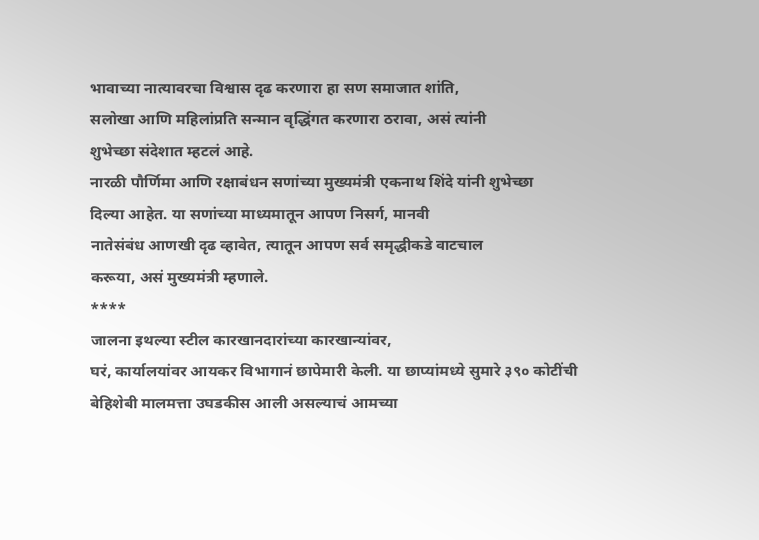भावाच्या नात्यावरचा विश्वास दृढ करणारा हा सण समाजात शांति,
सलोखा आणि महिलांप्रति सन्मान वृद्धिंगत करणारा ठरावा, असं त्यांनी
शुभेच्छा संदेशात म्हटलं आहे.
नारळी पौर्णिमा आणि रक्षाबंधन सणांच्या मुख्यमंत्री एकनाथ शिंदे यांनी शुभेच्छा
दिल्या आहेत. या सणांच्या माध्यमातून आपण निसर्ग, मानवी
नातेसंबंध आणखी दृढ व्हावेत, त्यातून आपण सर्व समृद्धीकडे वाटचाल
करूया, असं मुख्यमंत्री म्हणाले.
****
जालना इथल्या स्टील कारखानदारांच्या कारखान्यांवर,
घरं, कार्यालयांवर आयकर विभागानं छापेमारी केली. या छाप्यांमध्ये सुमारे ३९० कोटींची
बेहिशेबी मालमत्ता उघडकीस आली असल्याचं आमच्या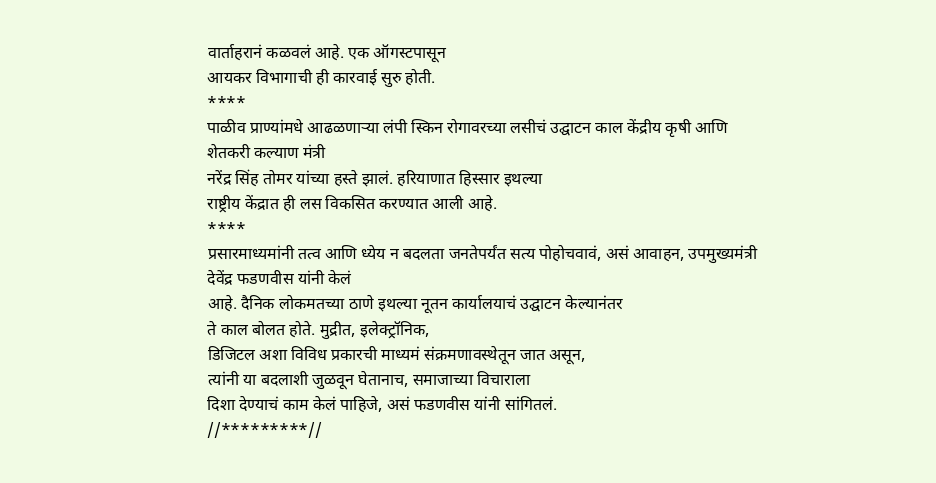वार्ताहरानं कळवलं आहे. एक ऑगस्टपासून
आयकर विभागाची ही कारवाई सुरु होती.
****
पाळीव प्राण्यांमधे आढळणाऱ्या लंपी स्किन रोगावरच्या लसीचं उद्घाटन काल केंद्रीय कृषी आणि शेतकरी कल्याण मंत्री
नरेंद्र सिंह तोमर यांच्या हस्ते झालं. हरियाणात हिस्सार इथल्या
राष्ट्रीय केंद्रात ही लस विकसित करण्यात आली आहे.
****
प्रसारमाध्यमांनी तत्व आणि ध्येय न बदलता जनतेपर्यंत सत्य पोहोचवावं, असं आवाहन, उपमुख्यमंत्री देवेंद्र फडणवीस यांनी केलं
आहे. दैनिक लोकमतच्या ठाणे इथल्या नूतन कार्यालयाचं उद्घाटन केल्यानंतर
ते काल बोलत होते. मुद्रीत, इलेक्ट्रॉनिक,
डिजिटल अशा विविध प्रकारची माध्यमं संक्रमणावस्थेतून जात असून,
त्यांनी या बदलाशी जुळवून घेतानाच, समाजाच्या विचाराला
दिशा देण्याचं काम केलं पाहिजे, असं फडणवीस यांनी सांगितलं.
//*********//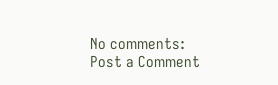No comments:
Post a Comment